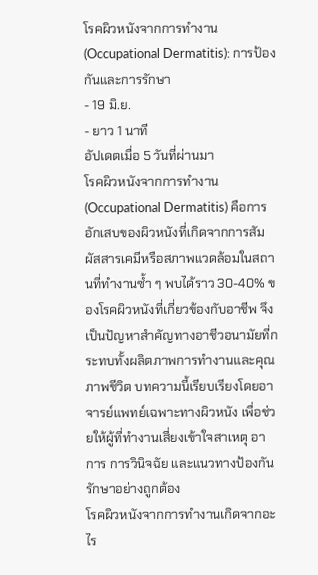โรคผิวหนังจากการทำงาน (Occupational Dermatitis): การป้องกันและการรักษา
- 19 มิ.ย.
- ยาว 1 นาที
อัปเดตเมื่อ 5 วันที่ผ่านมา
โรคผิวหนังจากการทำงาน (Occupational Dermatitis) คือการอักเสบของผิวหนังที่เกิดจากการสัมผัสสารเคมีหรือสภาพแวดล้อมในสถานที่ทำงานซ้ำ ๆ พบได้ราว 30-40% ของโรคผิวหนังที่เกี่ยวข้องกับอาชีพ จึงเป็นปัญหาสำคัญทางอาชีวอนามัยที่กระทบทั้งผลิตภาพการทำงานและคุณภาพชีวิต บทความนี้เรียบเรียงโดยอาจารย์แพทย์เฉพาะทางผิวหนัง เพื่อช่วยให้ผู้ที่ทำงานเสี่ยงเข้าใจสาเหตุ อาการ การวินิจฉัย และแนวทางป้องกันรักษาอย่างถูกต้อง
โรคผิวหนังจากการทำงานเกิดจากอะไร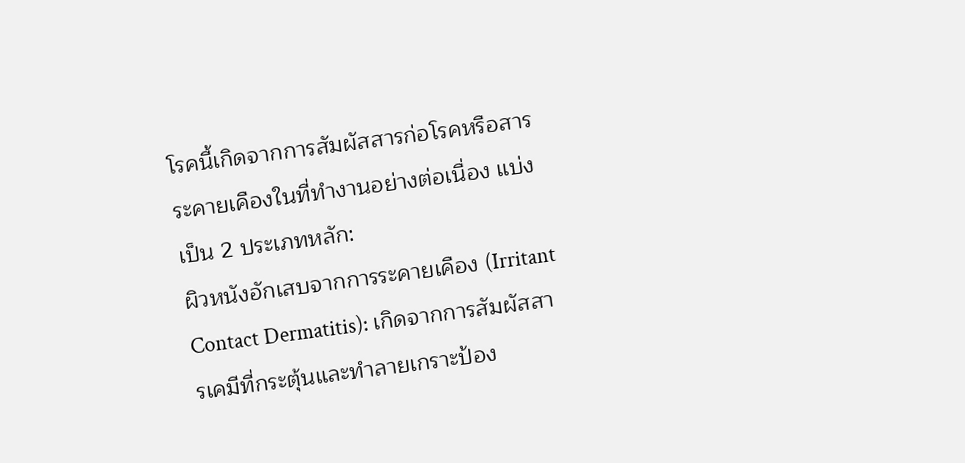โรคนี้เกิดจากการสัมผัสสารก่อโรคหรือสารระคายเคืองในที่ทำงานอย่างต่อเนื่อง แบ่งเป็น 2 ประเภทหลัก:
ผิวหนังอักเสบจากการระคายเคือง (Irritant Contact Dermatitis): เกิดจากการสัมผัสสารเคมีที่กระตุ้นและทำลายเกราะป้อง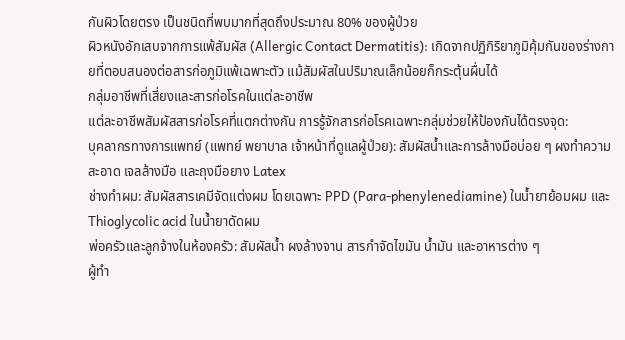กันผิวโดยตรง เป็นชนิดที่พบมากที่สุดถึงประมาณ 80% ของผู้ป่วย
ผิวหนังอักเสบจากการแพ้สัมผัส (Allergic Contact Dermatitis): เกิดจากปฏิกิริยาภูมิคุ้มกันของร่างกายที่ตอบสนองต่อสารก่อภูมิแพ้เฉพาะตัว แม้สัมผัสในปริมาณเล็กน้อยก็กระตุ้นผื่นได้
กลุ่มอาชีพที่เสี่ยงและสารก่อโรคในแต่ละอาชีพ
แต่ละอาชีพสัมผัสสารก่อโรคที่แตกต่างกัน การรู้จักสารก่อโรคเฉพาะกลุ่มช่วยให้ป้องกันได้ตรงจุด:
บุคลากรทางการแพทย์ (แพทย์ พยาบาล เจ้าหน้าที่ดูแลผู้ป่วย): สัมผัสน้ำและการล้างมือบ่อย ๆ ผงทำความสะอาด เจลล้างมือ และถุงมือยาง Latex
ช่างทำผม: สัมผัสสารเคมีจัดแต่งผม โดยเฉพาะ PPD (Para-phenylenediamine) ในน้ำยาย้อมผม และ Thioglycolic acid ในน้ำยาดัดผม
พ่อครัวและลูกจ้างในห้องครัว: สัมผัสน้ำ ผงล้างจาน สารกำจัดไขมัน น้ำมัน และอาหารต่าง ๆ
ผู้ทำ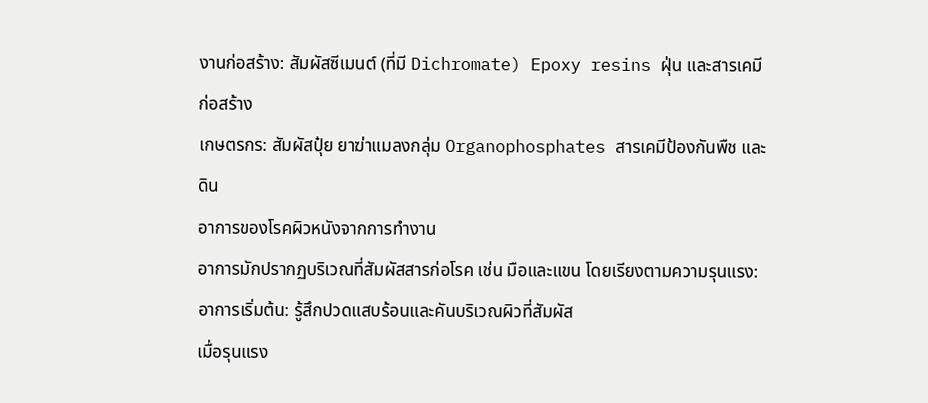งานก่อสร้าง: สัมผัสซีเมนต์ (ที่มี Dichromate) Epoxy resins ฝุ่น และสารเคมีก่อสร้าง
เกษตรกร: สัมผัสปุ๋ย ยาฆ่าแมลงกลุ่ม Organophosphates สารเคมีป้องกันพืช และดิน
อาการของโรคผิวหนังจากการทำงาน
อาการมักปรากฏบริเวณที่สัมผัสสารก่อโรค เช่น มือและแขน โดยเรียงตามความรุนแรง:
อาการเริ่มต้น: รู้สึกปวดแสบร้อนและคันบริเวณผิวที่สัมผัส
เมื่อรุนแรง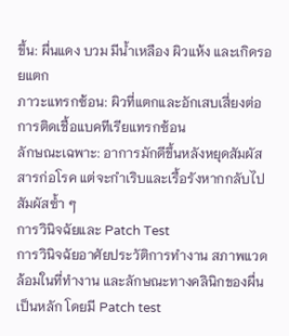ขึ้น: ผื่นแดง บวม มีน้ำเหลือง ผิวแห้ง และเกิดรอยแตก
ภาวะแทรกซ้อน: ผิวที่แตกและอักเสบเสี่ยงต่อการติดเชื้อแบคทีเรียแทรกซ้อน
ลักษณะเฉพาะ: อาการมักดีขึ้นหลังหยุดสัมผัสสารก่อโรค แต่จะกำเริบและเรื้อรังหากกลับไปสัมผัสซ้ำ ๆ
การวินิจฉัยและ Patch Test
การวินิจฉัยอาศัยประวัติการทำงาน สภาพแวดล้อมในที่ทำงาน และลักษณะทางคลินิกของผื่นเป็นหลัก โดยมี Patch test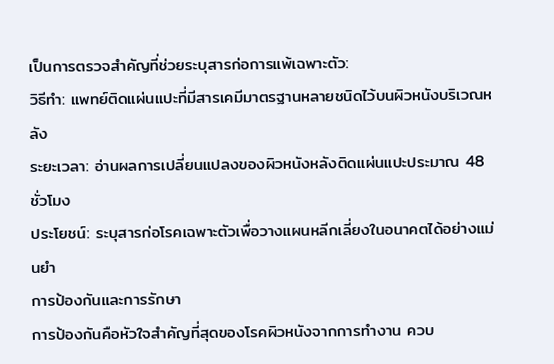เป็นการตรวจสำคัญที่ช่วยระบุสารก่อการแพ้เฉพาะตัว:
วิธีทำ: แพทย์ติดแผ่นแปะที่มีสารเคมีมาตรฐานหลายชนิดไว้บนผิวหนังบริเวณหลัง
ระยะเวลา: อ่านผลการเปลี่ยนแปลงของผิวหนังหลังติดแผ่นแปะประมาณ 48 ชั่วโมง
ประโยชน์: ระบุสารก่อโรคเฉพาะตัวเพื่อวางแผนหลีกเลี่ยงในอนาคตได้อย่างแม่นยำ
การป้องกันและการรักษา
การป้องกันคือหัวใจสำคัญที่สุดของโรคผิวหนังจากการทำงาน ควบ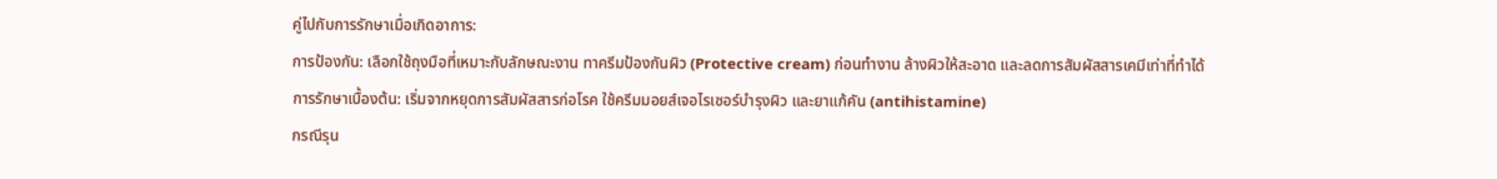คู่ไปกับการรักษาเมื่อเกิดอาการ:
การป้องกัน: เลือกใช้ถุงมือที่เหมาะกับลักษณะงาน ทาครีมป้องกันผิว (Protective cream) ก่อนทำงาน ล้างผิวให้สะอาด และลดการสัมผัสสารเคมีเท่าที่ทำได้
การรักษาเบื้องต้น: เริ่มจากหยุดการสัมผัสสารก่อโรค ใช้ครีมมอยส์เจอไรเซอร์บำรุงผิว และยาแก้คัน (antihistamine)
กรณีรุน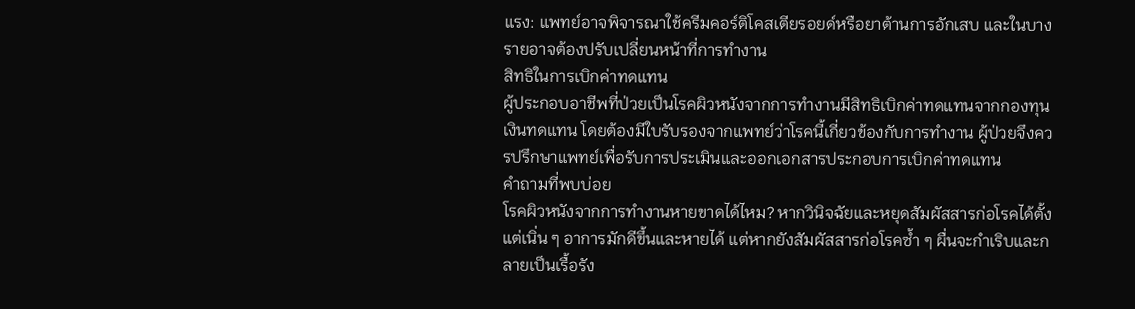แรง: แพทย์อาจพิจารณาใช้ครีมคอร์ติโคสเตียรอยด์หรือยาต้านการอักเสบ และในบางรายอาจต้องปรับเปลี่ยนหน้าที่การทำงาน
สิทธิในการเบิกค่าทดแทน
ผู้ประกอบอาชีพที่ป่วยเป็นโรคผิวหนังจากการทำงานมีสิทธิเบิกค่าทดแทนจากกองทุนเงินทดแทน โดยต้องมีใบรับรองจากแพทย์ว่าโรคนี้เกี่ยวข้องกับการทำงาน ผู้ป่วยจึงควรปรึกษาแพทย์เพื่อรับการประเมินและออกเอกสารประกอบการเบิกค่าทดแทน
คำถามที่พบบ่อย
โรคผิวหนังจากการทำงานหายขาดได้ไหม? หากวินิจฉัยและหยุดสัมผัสสารก่อโรคได้ตั้งแต่เนิ่น ๆ อาการมักดีขึ้นและหายได้ แต่หากยังสัมผัสสารก่อโรคซ้ำ ๆ ผื่นจะกำเริบและกลายเป็นเรื้อรัง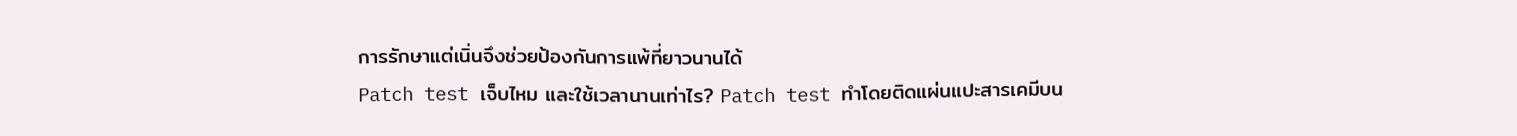การรักษาแต่เนิ่นจึงช่วยป้องกันการแพ้ที่ยาวนานได้
Patch test เจ็บไหม และใช้เวลานานเท่าไร? Patch test ทำโดยติดแผ่นแปะสารเคมีบน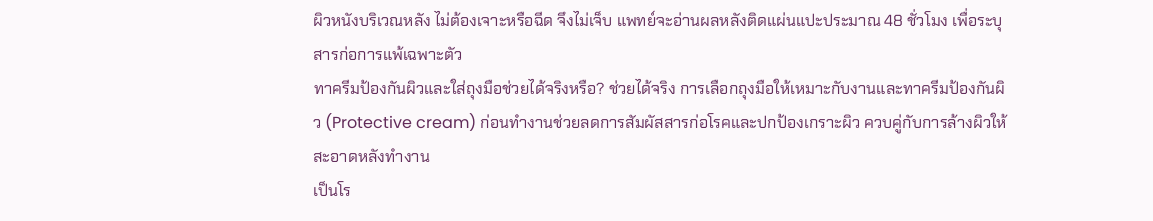ผิวหนังบริเวณหลัง ไม่ต้องเจาะหรือฉีด จึงไม่เจ็บ แพทย์จะอ่านผลหลังติดแผ่นแปะประมาณ 48 ชั่วโมง เพื่อระบุสารก่อการแพ้เฉพาะตัว
ทาครีมป้องกันผิวและใส่ถุงมือช่วยได้จริงหรือ? ช่วยได้จริง การเลือกถุงมือให้เหมาะกับงานและทาครีมป้องกันผิว (Protective cream) ก่อนทำงานช่วยลดการสัมผัสสารก่อโรคและปกป้องเกราะผิว ควบคู่กับการล้างผิวให้สะอาดหลังทำงาน
เป็นโร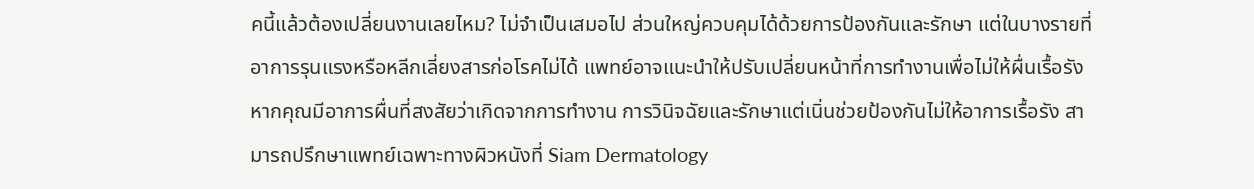คนี้แล้วต้องเปลี่ยนงานเลยไหม? ไม่จำเป็นเสมอไป ส่วนใหญ่ควบคุมได้ด้วยการป้องกันและรักษา แต่ในบางรายที่อาการรุนแรงหรือหลีกเลี่ยงสารก่อโรคไม่ได้ แพทย์อาจแนะนำให้ปรับเปลี่ยนหน้าที่การทำงานเพื่อไม่ให้ผื่นเรื้อรัง
หากคุณมีอาการผื่นที่สงสัยว่าเกิดจากการทำงาน การวินิจฉัยและรักษาแต่เนิ่นช่วยป้องกันไม่ให้อาการเรื้อรัง สามารถปรึกษาแพทย์เฉพาะทางผิวหนังที่ Siam Dermatology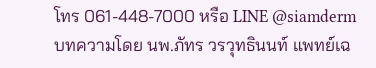โทร 061-448-7000 หรือ LINE @siamderm
บทความโดย นพ.ภัทร วรวุทธินนท์ แพทย์เฉ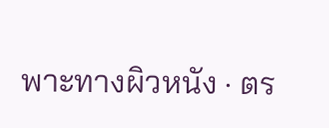พาะทางผิวหนัง · ตร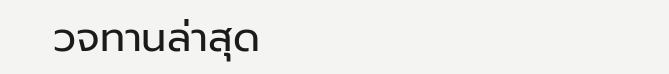วจทานล่าสุด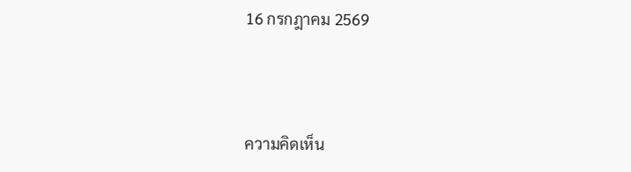16 กรกฎาคม 2569



ความคิดเห็น